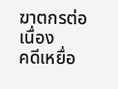ฆาตกรต่อเนื่อง
คดีเหยื่อ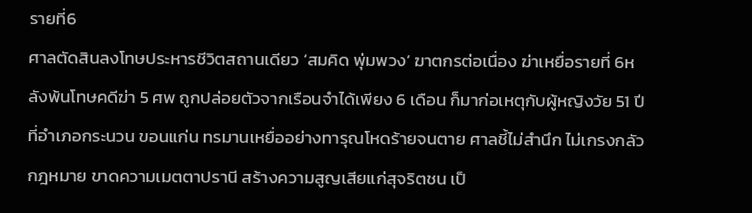รายที่6
ศาลตัดสินลงโทษประหารชีวิตสถานเดียว ‘สมคิด พุ่มพวง’ ฆาตกรต่อเนื่อง ฆ่าเหยื่อรายที่ 6หลังพ้นโทษคดีฆ่า 5 ศพ ถูกปล่อยตัวจากเรือนจำได้เพียง 6 เดือน ก็มาก่อเหตุกับผู้หญิงวัย 51 ปี ที่อำเภอกระนวน ขอนแก่น ทรมานเหยื่ออย่างทารุณโหดร้ายจนตาย ศาลชี้ไม่สำนึก ไม่เกรงกลัวกฎหมาย ขาดความเมตตาปรานี สร้างความสูญเสียแก่สุจริตชน เป็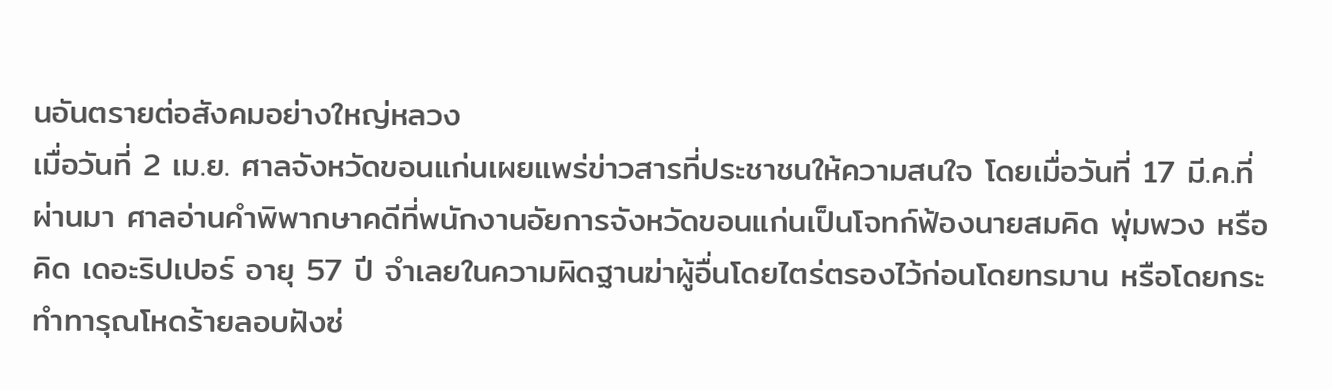นอันตรายต่อสังคมอย่างใหญ่หลวง
เมื่อวันที่ 2 เม.ย. ศาลจังหวัดขอนแก่นเผยแพร่ข่าวสารที่ประชาชนให้ความสนใจ โดยเมื่อวันที่ 17 มี.ค.ที่ผ่านมา ศาลอ่านคำพิพากษาคดีที่พนักงานอัยการจังหวัดขอนแก่นเป็นโจทก์ฟ้องนายสมคิด พุ่มพวง หรือคิด เดอะริปเปอร์ อายุ 57 ปี จำเลยในความผิดฐานฆ่าผู้อื่นโดยไตร่ตรองไว้ก่อนโดยทรมาน หรือโดยกระทำทารุณโหดร้ายลอบฝังซ่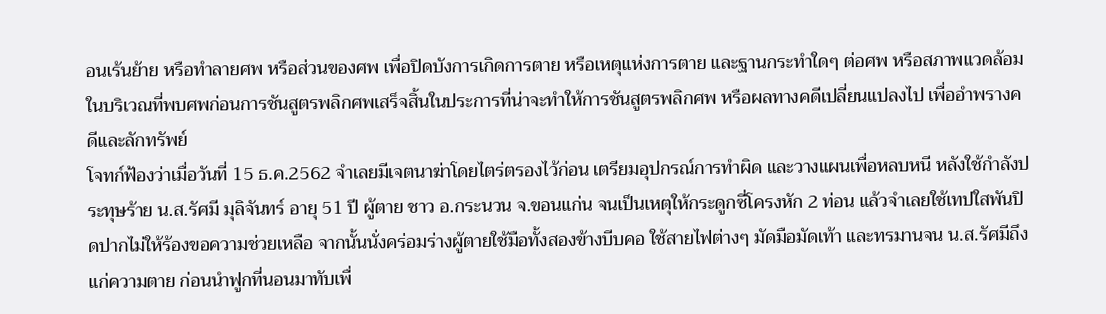อนเร้นย้าย หรือทำลายศพ หรือส่วนของศพ เพื่อปิดบังการเกิดการตาย หรือเหตุแห่งการตาย และฐานกระทำใดๆ ต่อศพ หรือสภาพแวดล้อมในบริเวณที่พบศพก่อนการชันสูตรพลิกศพเสร็จสิ้นในประการที่น่าจะทำให้การชันสูตรพลิกศพ หรือผลทางคดีเปลี่ยนแปลงไป เพื่ออำพรางคดีและลักทรัพย์
โจทก์ฟ้องว่าเมื่อวันที่ 15 ธ.ค.2562 จำเลยมีเจตนาฆ่าโดยไตร่ตรองไว้ก่อน เตรียมอุปกรณ์การทำผิด และวางแผนเพื่อหลบหนี หลังใช้กำลังประทุษร้าย น.ส.รัศมี มุลิจันทร์ อายุ 51 ปี ผู้ตาย ชาว อ.กระนวน จ.ขอนแก่น จนเป็นเหตุให้กระดูกซี่โครงหัก 2 ท่อน แล้วจำเลยใช้เทปใสพันปิดปากไม่ให้ร้องขอความช่วยเหลือ จากนั้นนั่งคร่อมร่างผู้ตายใช้มือทั้งสองข้างบีบคอ ใช้สายไฟต่างๆ มัดมือมัดเท้า และทรมานจน น.ส.รัศมีถึงแก่ความตาย ก่อนนำฟูกที่นอนมาทับเพื่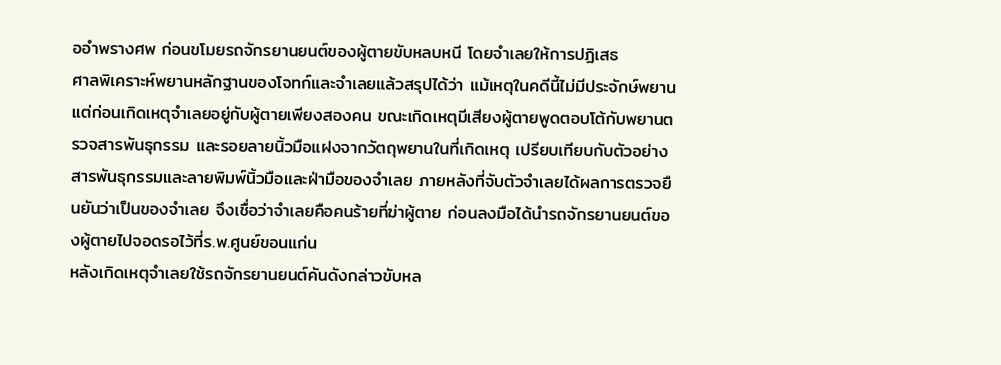ออำพรางศพ ก่อนขโมยรถจักรยานยนต์ของผู้ตายขับหลบหนี โดยจำเลยให้การปฏิเสธ
ศาลพิเคราะห์พยานหลักฐานของโจทก์และจำเลยแล้วสรุปได้ว่า แม้เหตุในคดีนี้ไม่มีประจักษ์พยาน แต่ก่อนเกิดเหตุจำเลยอยู่กับผู้ตายเพียงสองคน ขณะเกิดเหตุมีเสียงผู้ตายพูดตอบโต้กับพยานตรวจสารพันธุกรรม และรอยลายนิ้วมือแฝงจากวัตถุพยานในที่เกิดเหตุ เปรียบเทียบกับตัวอย่างสารพันธุกรรมและลายพิมพ์นิ้วมือและฝ่ามือของจำเลย ภายหลังที่จับตัวจำเลยได้ผลการตรวจยืนยันว่าเป็นของจำเลย จึงเชื่อว่าจำเลยคือคนร้ายที่ฆ่าผู้ตาย ก่อนลงมือได้นำรถจักรยานยนต์ของผู้ตายไปจอดรอไว้ที่ร.พ.ศูนย์ขอนแก่น
หลังเกิดเหตุจำเลยใช้รถจักรยานยนต์คันดังกล่าวขับหล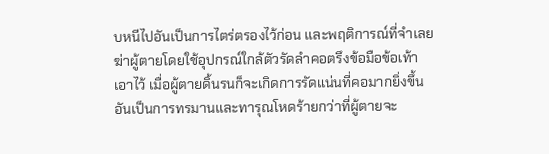บหนีไปอันเป็นการไตร่ตรองไว้ก่อน และพฤติการณ์ที่จำเลยฆ่าผู้ตายโดยใช้อุปกรณ์ใกล้ตัวรัดลำคอตรึงข้อมือข้อเท้าเอาไว้ เมื่อผู้ตายดิ้นรนก็จะเกิดการรัดแน่นที่คอมากยิ่งขึ้น อันเป็นการทรมานและทารุณโหดร้ายกว่าที่ผู้ตายจะ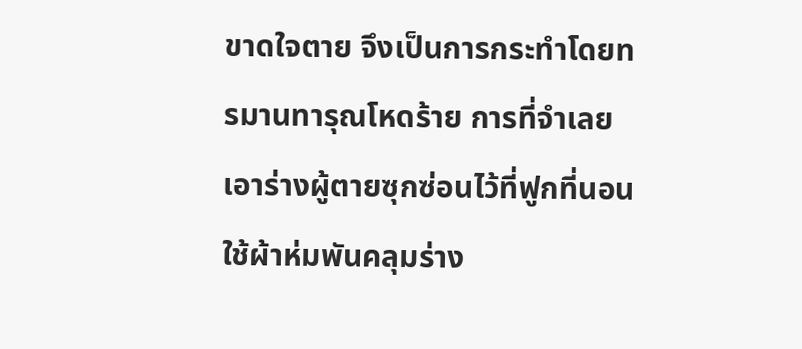ขาดใจตาย จึงเป็นการกระทำโดยทรมานทารุณโหดร้าย การที่จำเลยเอาร่างผู้ตายซุกซ่อนไว้ที่ฟูกที่นอนใช้ผ้าห่มพันคลุมร่าง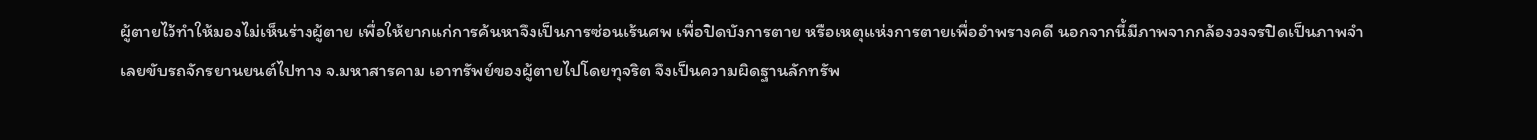ผู้ตายไว้ทำให้มองไม่เห็นร่างผู้ตาย เพื่อให้ยากแก่การค้นหาจึงเป็นการซ่อนเร้นศพ เพื่อปิดบังการตาย หรือเหตุแห่งการตายเพื่ออำพรางคดี นอกจากนี้มีภาพจากกล้องวงจรปิดเป็นภาพจำเลยขับรถจักรยานยนต์ไปทาง จ.มหาสารคาม เอาทรัพย์ของผู้ตายไปโดยทุจริต จึงเป็นความผิดฐานลักทรัพ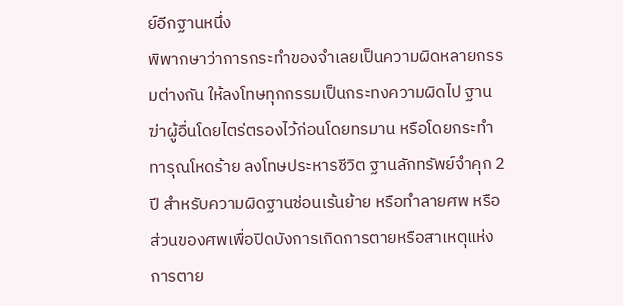ย์อีกฐานหนึ่ง
พิพากษาว่าการกระทำของจำเลยเป็นความผิดหลายกรรมต่างกัน ให้ลงโทษทุกกรรมเป็นกระทงความผิดไป ฐานฆ่าผู้อื่นโดยไตร่ตรองไว้ก่อนโดยทรมาน หรือโดยกระทำทารุณโหดร้าย ลงโทษประหารชีวิต ฐานลักทรัพย์จำคุก 2 ปี สำหรับความผิดฐานซ่อนเร้นย้าย หรือทำลายศพ หรือส่วนของศพเพื่อปิดบังการเกิดการตายหรือสาเหตุแห่งการตาย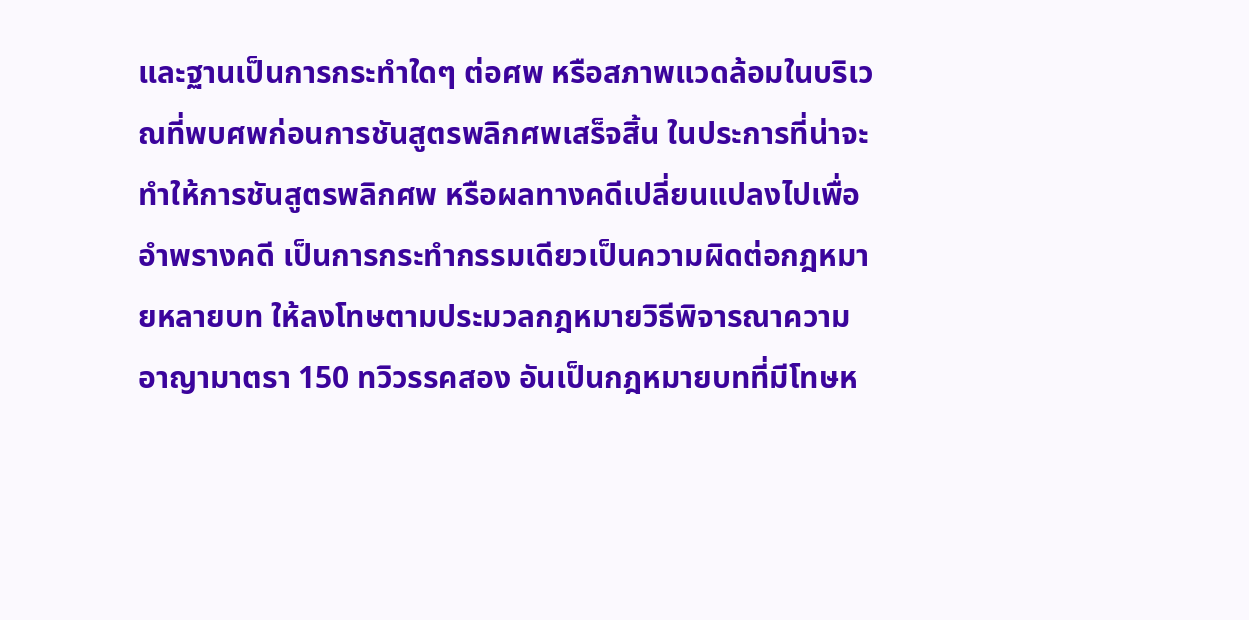และฐานเป็นการกระทำใดๆ ต่อศพ หรือสภาพแวดล้อมในบริเวณที่พบศพก่อนการชันสูตรพลิกศพเสร็จสิ้น ในประการที่น่าจะทำให้การชันสูตรพลิกศพ หรือผลทางคดีเปลี่ยนแปลงไปเพื่ออำพรางคดี เป็นการกระทำกรรมเดียวเป็นความผิดต่อกฎหมายหลายบท ให้ลงโทษตามประมวลกฎหมายวิธีพิจารณาความอาญามาตรา 150 ทวิวรรคสอง อันเป็นกฎหมายบทที่มีโทษห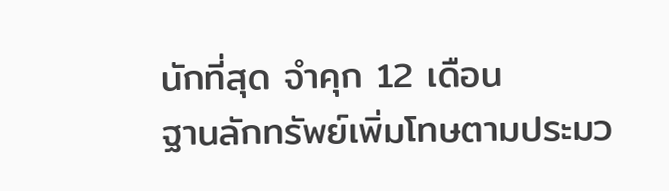นักที่สุด จำคุก 12 เดือน
ฐานลักทรัพย์เพิ่มโทษตามประมว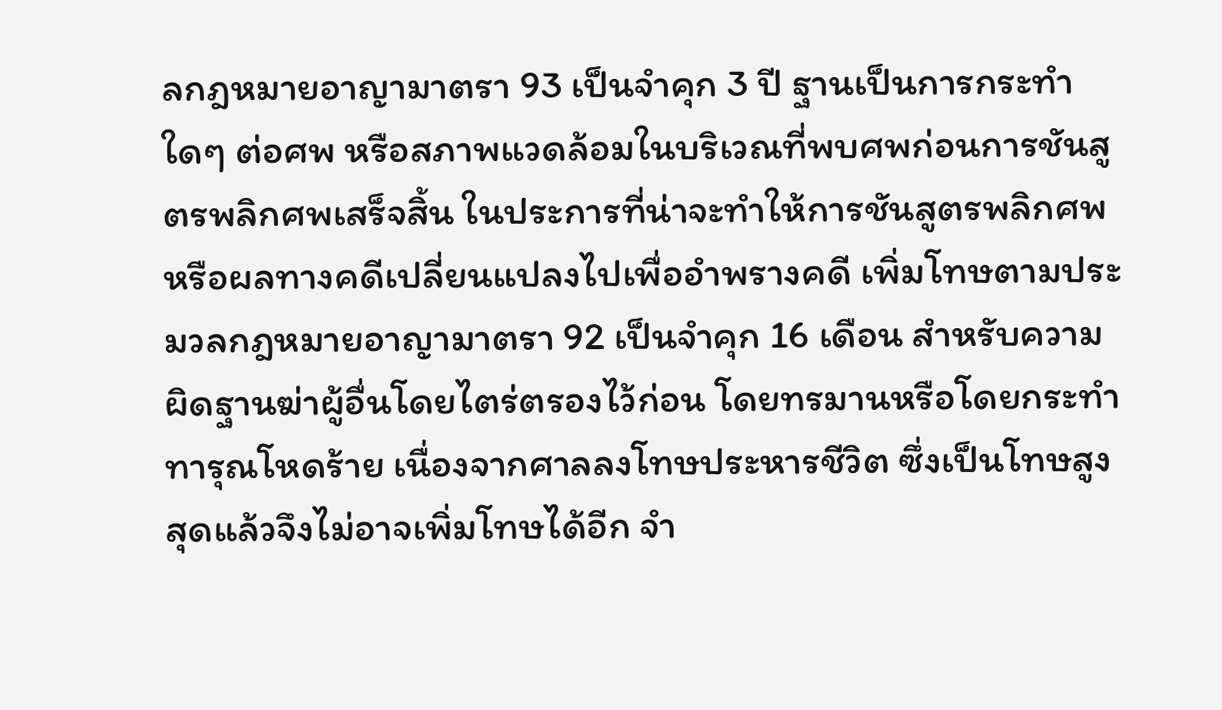ลกฎหมายอาญามาตรา 93 เป็นจำคุก 3 ปี ฐานเป็นการกระทำใดๆ ต่อศพ หรือสภาพแวดล้อมในบริเวณที่พบศพก่อนการชันสูตรพลิกศพเสร็จสิ้น ในประการที่น่าจะทำให้การชันสูตรพลิกศพ หรือผลทางคดีเปลี่ยนแปลงไปเพื่ออำพรางคดี เพิ่มโทษตามประมวลกฎหมายอาญามาตรา 92 เป็นจำคุก 16 เดือน สำหรับความผิดฐานฆ่าผู้อื่นโดยไตร่ตรองไว้ก่อน โดยทรมานหรือโดยกระทำทารุณโหดร้าย เนื่องจากศาลลงโทษประหารชีวิต ซึ่งเป็นโทษสูงสุดแล้วจึงไม่อาจเพิ่มโทษได้อีก จำ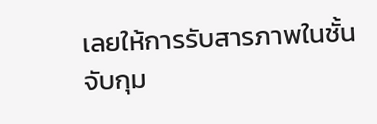เลยให้การรับสารภาพในชั้นจับกุม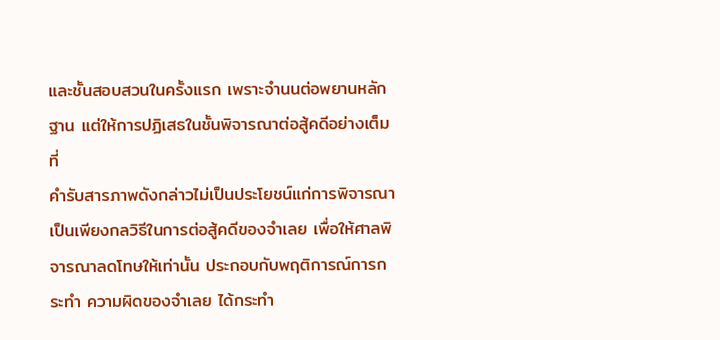และชั้นสอบสวนในครั้งแรก เพราะจำนนต่อพยานหลักฐาน แต่ให้การปฏิเสธในชั้นพิจารณาต่อสู้คดีอย่างเต็มที่
คำรับสารภาพดังกล่าวไม่เป็นประโยชน์แก่การพิจารณา เป็นเพียงกลวิธีในการต่อสู้คดีของจำเลย เพื่อให้ศาลพิจารณาลดโทษให้เท่านั้น ประกอบกับพฤติการณ์การกระทำ ความผิดของจำเลย ได้กระทำ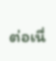ต่อเนื่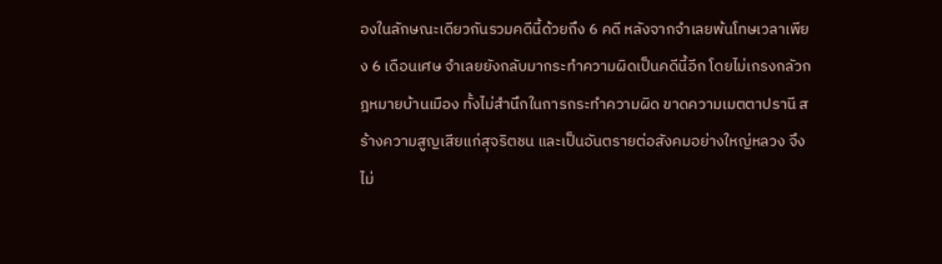องในลักษณะเดียวกันรวมคดีนี้ด้วยถึง 6 คดี หลังจากจำเลยพ้นโทษเวลาเพียง 6 เดือนเศษ จำเลยยังกลับมากระทำความผิดเป็นคดีนี้อีก โดยไม่เกรงกลัวกฎหมายบ้านเมือง ทั้งไม่สำนึกในการกระทำความผิด ขาดความเมตตาปรานี สร้างความสูญเสียแก่สุจริตชน และเป็นอันตรายต่อสังคมอย่างใหญ่หลวง จึงไม่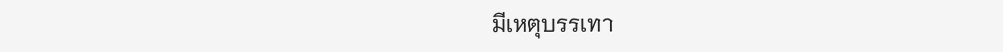มีเหตุบรรเทา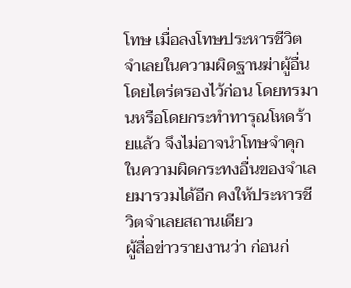โทษ เมื่อลงโทษประหารชีวิตจำเลยในความผิดฐานฆ่าผู้อื่นโดยไตร่ตรองไว้ก่อน โดยทรมานหรือโดยกระทำทารุณโหดร้ายแล้ว จึงไม่อาจนำโทษจำคุกในความผิดกระทงอื่นของจำเลยมารวมได้อีก คงให้ประหารชีวิตจำเลยสถานเดียว
ผู้สื่อข่าวรายงานว่า ก่อนก่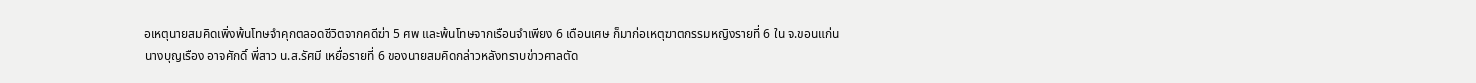อเหตุนายสมคิดเพิ่งพ้นโทษจำคุกตลอดชีวิตจากคดีฆ่า 5 ศพ และพ้นโทษจากเรือนจำเพียง 6 เดือนเศษ ก็มาก่อเหตุฆาตกรรมหญิงรายที่ 6 ใน จ.ขอนแก่น
นางบุญเรือง อาจศักดิ์ พี่สาว น.ส.รัศมี เหยื่อรายที่ 6 ของนายสมคิดกล่าวหลังทราบข่าวศาลตัด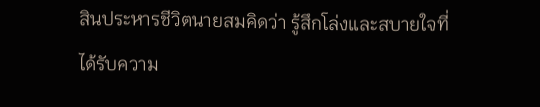สินประหารชีวิตนายสมคิดว่า รู้สึกโล่งและสบายใจที่ได้รับความ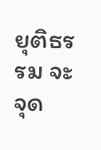ยุติธรรม จะจุด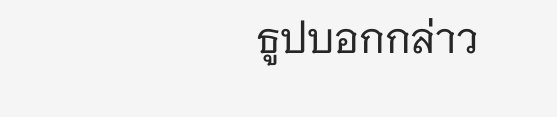ธูปบอกกล่าว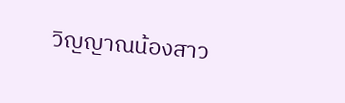วิญญาณน้องสาว